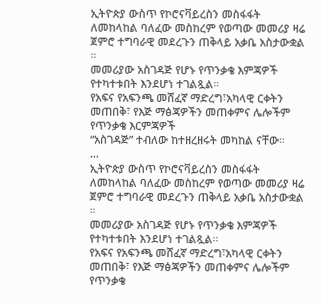ኢትዮጵያ ውስጥ የኮሮናቫይረስን መስፋፋት ለመከላከል ባለፈው መስከረም የወጣው መመሪያ ዛሬ ጀምሮ ተግባራዊ መደረጉን ጠቅላይ አቃቤ አስታውቋል ።
መመሪያው አስገዳጅ የሆኑ የጥንቃቄ እምጃዎች የተካተቱበት እንደሆነ ተገልጿል።
የአፍና የአፍንጫ መሸፈኛ ማድረግ፣አካላዊ ርቀትን መጠበቅ፣ የእጅ ማፅጃዎችን መጠቀምና ሌሎችም የጥንቃቄ እርምጃዎች
“አስገዳጅ” ተብለው ከተዘረዘሩት መካከል ናቸው።
…
ኢትዮጵያ ውስጥ የኮሮናቫይረስን መስፋፋት ለመከላከል ባለፈው መስከረም የወጣው መመሪያ ዛሬ ጀምሮ ተግባራዊ መደረጉን ጠቅላይ አቃቤ አስታውቋል ።
መመሪያው አስገዳጅ የሆኑ የጥንቃቄ እምጃዎች የተካተቱበት እንደሆነ ተገልጿል።
የአፍና የአፍንጫ መሸፈኛ ማድረግ፣አካላዊ ርቀትን መጠበቅ፣ የእጅ ማፅጃዎችን መጠቀምና ሌሎችም የጥንቃቄ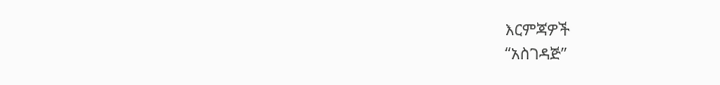እርምጃዎች
“አስገዳጅ”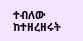ተብለው ከተዘረዘሩት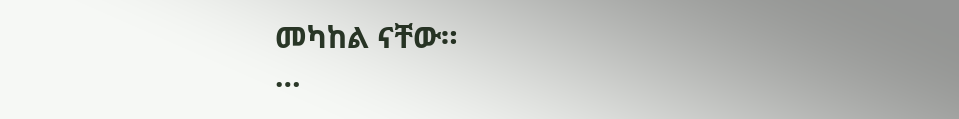መካከል ናቸው።
…